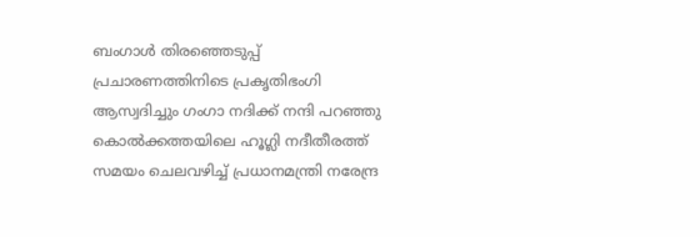ബംഗാൾ തിരഞ്ഞെടുപ്പ് പ്രചാരണത്തിനിടെ പ്രകൃതിഭംഗി ആസ്വദിച്ചും ഗംഗാ നദിക്ക് നന്ദി പറഞ്ഞു കൊൽക്കത്തയിലെ ഹൂഗ്ലി നദീതീരത്ത് സമയം ചെലവഴിച്ച് പ്രധാനമന്ത്രി നരേന്ദ്ര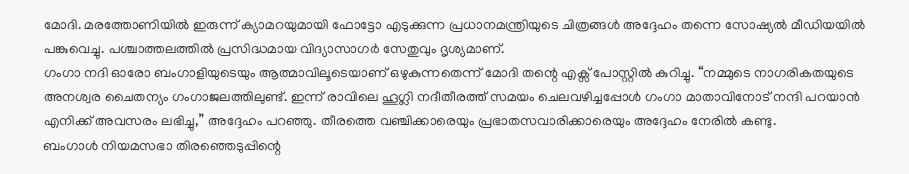മോദി. മരത്തോണിയിൽ ഇരുന്ന് ക്യാമറയുമായി ഫോട്ടോ എടുക്കുന്ന പ്രധാനമന്ത്രിയുടെ ചിത്രങ്ങൾ അദ്ദേഹം തന്നെ സോഷ്യൽ മീഡിയയിൽ പങ്കുവെച്ചു. പശ്ചാത്തലത്തിൽ പ്രസിദ്ധമായ വിദ്യാസാഗർ സേതുവും ദൃശ്യമാണ്.
ഗംഗാ നദി ഓരോ ബംഗാളിയുടെയും ആത്മാവിലൂടെയാണ് ഒഴുകുന്നതെന്ന് മോദി തന്റെ എക്സ് പോസ്റ്റിൽ കുറിച്ചു. “നമ്മുടെ നാഗരികതയുടെ അനശ്വര ചൈതന്യം ഗംഗാജലത്തിലുണ്ട്. ഇന്ന് രാവിലെ ഹൂഗ്ലി നദീതീരത്ത് സമയം ചെലവഴിച്ചപ്പോൾ ഗംഗാ മാതാവിനോട് നന്ദി പറയാൻ എനിക്ക് അവസരം ലഭിച്ചു,” അദ്ദേഹം പറഞ്ഞു. തീരത്തെ വഞ്ചിക്കാരെയും പ്രഭാതസവാരിക്കാരെയും അദ്ദേഹം നേരിൽ കണ്ടു.
ബംഗാൾ നിയമസഭാ തിരഞ്ഞെടുപ്പിന്റെ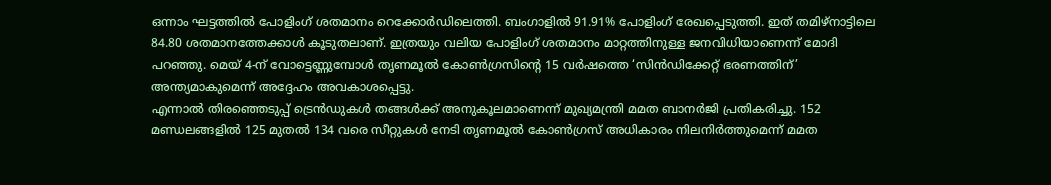ഒന്നാം ഘട്ടത്തിൽ പോളിംഗ് ശതമാനം റെക്കോർഡിലെത്തി. ബംഗാളിൽ 91.91% പോളിംഗ് രേഖപ്പെടുത്തി. ഇത് തമിഴ്നാട്ടിലെ 84.80 ശതമാനത്തേക്കാൾ കൂടുതലാണ്. ഇത്രയും വലിയ പോളിംഗ് ശതമാനം മാറ്റത്തിനുള്ള ജനവിധിയാണെന്ന് മോദി പറഞ്ഞു. മെയ് 4-ന് വോട്ടെണ്ണുമ്പോൾ തൃണമൂൽ കോൺഗ്രസിന്റെ 15 വർഷത്തെ ‘സിൻഡിക്കേറ്റ് ഭരണത്തിന്’ അന്ത്യമാകുമെന്ന് അദ്ദേഹം അവകാശപ്പെട്ടു.
എന്നാൽ തിരഞ്ഞെടുപ്പ് ട്രെൻഡുകൾ തങ്ങൾക്ക് അനുകൂലമാണെന്ന് മുഖ്യമന്ത്രി മമത ബാനർജി പ്രതികരിച്ചു. 152 മണ്ഡലങ്ങളിൽ 125 മുതൽ 134 വരെ സീറ്റുകൾ നേടി തൃണമൂൽ കോൺഗ്രസ് അധികാരം നിലനിർത്തുമെന്ന് മമത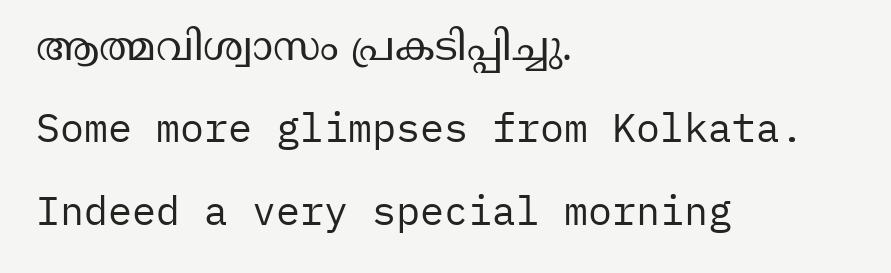ആത്മവിശ്വാസം പ്രകടിപ്പിച്ചു.
Some more glimpses from Kolkata. Indeed a very special morning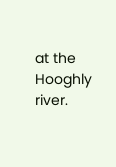at the Hooghly river.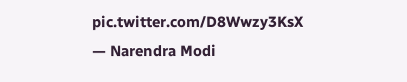pic.twitter.com/D8Wwzy3KsX
— Narendra Modi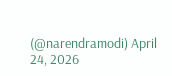(@narendramodi) April 24, 2026